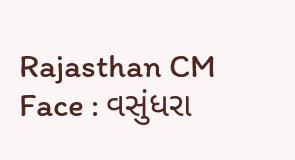Rajasthan CM Face : વસુંધરા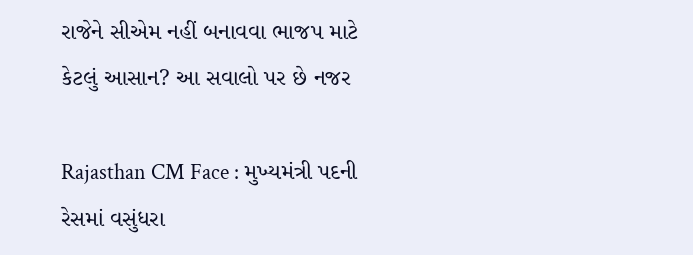રાજેને સીએમ નહીં બનાવવા ભાજપ માટે કેટલું આસાન? આ સવાલો પર છે નજર

Rajasthan CM Face : મુખ્યમંત્રી પદની રેસમાં વસુંધરા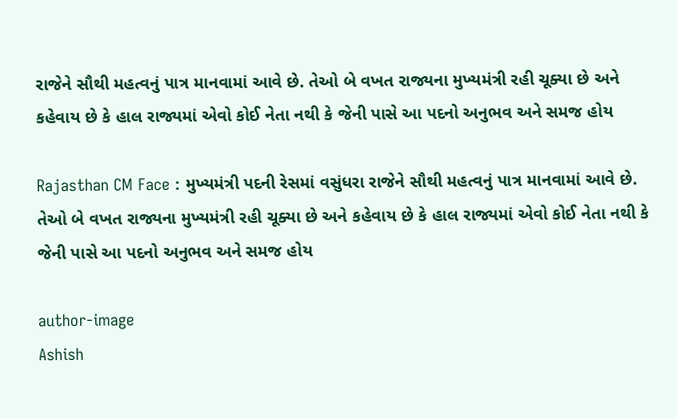રાજેને સૌથી મહત્વનું પાત્ર માનવામાં આવે છે. તેઓ બે વખત રાજ્યના મુખ્યમંત્રી રહી ચૂક્યા છે અને કહેવાય છે કે હાલ રાજ્યમાં એવો કોઈ નેતા નથી કે જેની પાસે આ પદનો અનુભવ અને સમજ હોય

Rajasthan CM Face : મુખ્યમંત્રી પદની રેસમાં વસુંધરા રાજેને સૌથી મહત્વનું પાત્ર માનવામાં આવે છે. તેઓ બે વખત રાજ્યના મુખ્યમંત્રી રહી ચૂક્યા છે અને કહેવાય છે કે હાલ રાજ્યમાં એવો કોઈ નેતા નથી કે જેની પાસે આ પદનો અનુભવ અને સમજ હોય

author-image
Ashish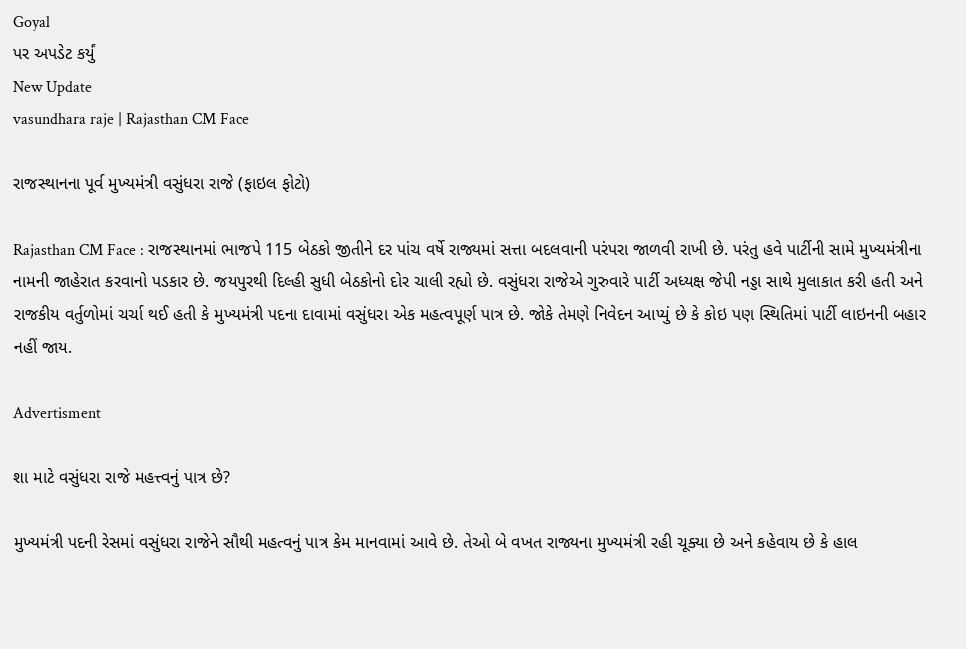Goyal
પર અપડેટ કર્યું
New Update
vasundhara raje | Rajasthan CM Face

રાજસ્થાનના પૂર્વ મુખ્યમંત્રી વસુંધરા રાજે (ફાઇલ ફોટો)

Rajasthan CM Face : રાજસ્થાનમાં ભાજપે 115 બેઠકો જીતીને દર પાંચ વર્ષે રાજ્યમાં સત્તા બદલવાની પરંપરા જાળવી રાખી છે. પરંતુ હવે પાર્ટીની સામે મુખ્યમંત્રીના નામની જાહેરાત કરવાનો પડકાર છે. જયપુરથી દિલ્હી સુધી બેઠકોનો દોર ચાલી રહ્યો છે. વસુંધરા રાજેએ ગુરુવારે પાર્ટી અધ્યક્ષ જેપી નડ્ડા સાથે મુલાકાત કરી હતી અને રાજકીય વર્તુળોમાં ચર્ચા થઈ હતી કે મુખ્યમંત્રી પદના દાવામાં વસુંધરા એક મહત્વપૂર્ણ પાત્ર છે. જોકે તેમણે નિવેદન આપ્યું છે કે કોઇ પણ સ્થિતિમાં પાર્ટી લાઇનની બહાર નહીં જાય.

Advertisment

શા માટે વસુંધરા રાજે મહત્ત્વનું પાત્ર છે?

મુખ્યમંત્રી પદની રેસમાં વસુંધરા રાજેને સૌથી મહત્વનું પાત્ર કેમ માનવામાં આવે છે. તેઓ બે વખત રાજ્યના મુખ્યમંત્રી રહી ચૂક્યા છે અને કહેવાય છે કે હાલ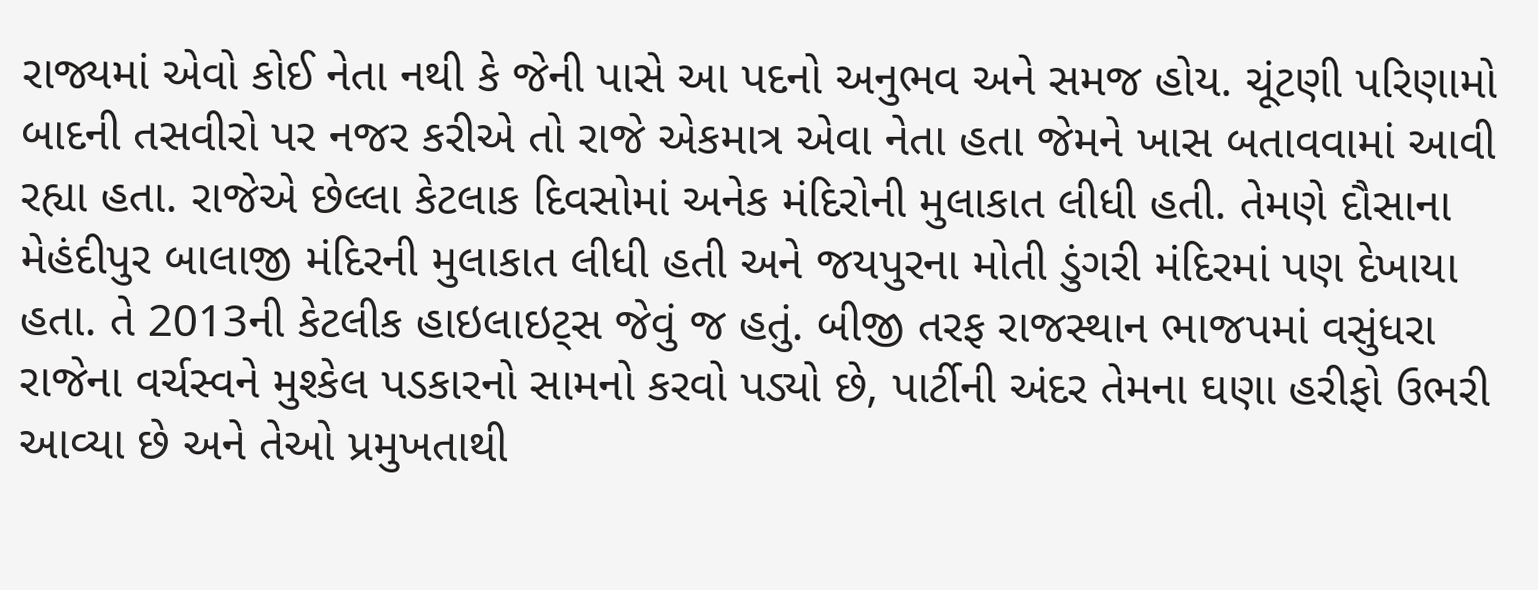રાજ્યમાં એવો કોઈ નેતા નથી કે જેની પાસે આ પદનો અનુભવ અને સમજ હોય. ચૂંટણી પરિણામો બાદની તસવીરો પર નજર કરીએ તો રાજે એકમાત્ર એવા નેતા હતા જેમને ખાસ બતાવવામાં આવી રહ્યા હતા. રાજેએ છેલ્લા કેટલાક દિવસોમાં અનેક મંદિરોની મુલાકાત લીધી હતી. તેમણે દૌસાના મેહંદીપુર બાલાજી મંદિરની મુલાકાત લીધી હતી અને જયપુરના મોતી ડુંગરી મંદિરમાં પણ દેખાયા હતા. તે 2013ની કેટલીક હાઇલાઇટ્સ જેવું જ હતું. બીજી તરફ રાજસ્થાન ભાજપમાં વસુંધરા રાજેના વર્ચસ્વને મુશ્કેલ પડકારનો સામનો કરવો પડ્યો છે, પાર્ટીની અંદર તેમના ઘણા હરીફો ઉભરી આવ્યા છે અને તેઓ પ્રમુખતાથી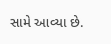સામે આવ્યા છે.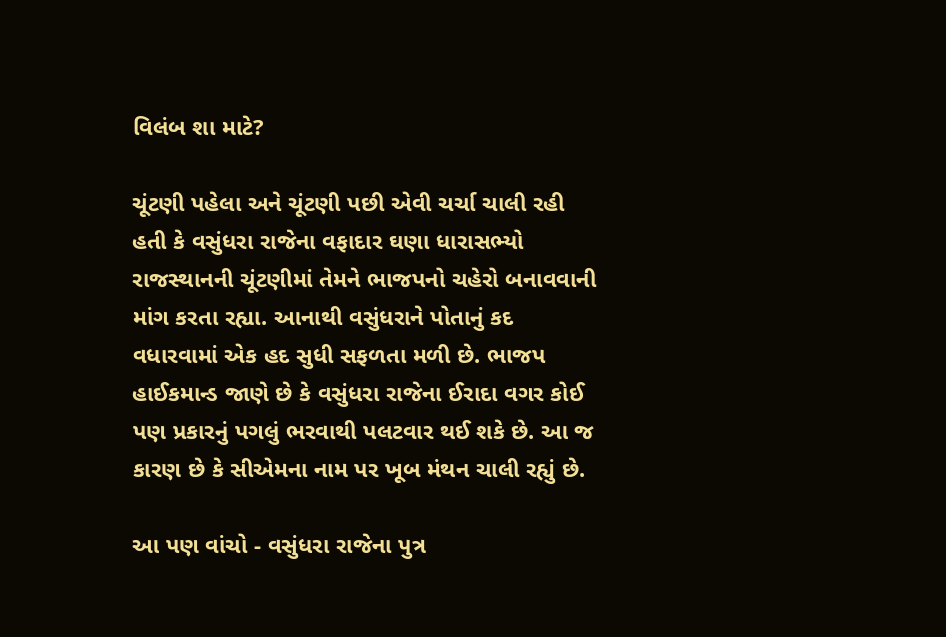વિલંબ શા માટે?

ચૂંટણી પહેલા અને ચૂંટણી પછી એવી ચર્ચા ચાલી રહી હતી કે વસુંધરા રાજેના વફાદાર ઘણા ધારાસભ્યો રાજસ્થાનની ચૂંટણીમાં તેમને ભાજપનો ચહેરો બનાવવાની માંગ કરતા રહ્યા. આનાથી વસુંધરાને પોતાનું કદ વધારવામાં એક હદ સુધી સફળતા મળી છે. ભાજપ હાઈકમાન્ડ જાણે છે કે વસુંધરા રાજેના ઈરાદા વગર કોઈ પણ પ્રકારનું પગલું ભરવાથી પલટવાર થઈ શકે છે. આ જ કારણ છે કે સીએમના નામ પર ખૂબ મંથન ચાલી રહ્યું છે.

આ પણ વાંચો - વસુંધરા રાજેના પુત્ર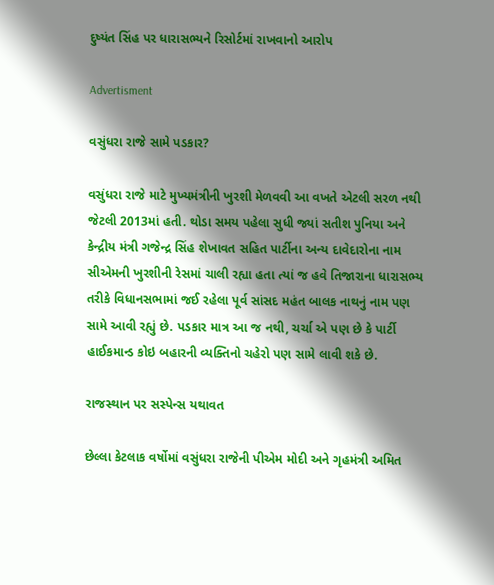દુષ્યંત સિંહ પર ધારાસભ્યને રિસોર્ટમાં રાખવાનો આરોપ

Advertisment

વસુંધરા રાજે સામે પડકાર?

વસુંધરા રાજે માટે મુખ્યમંત્રીની ખુરશી મેળવવી આ વખતે એટલી સરળ નથી જેટલી 2013માં હતી. થોડા સમય પહેલા સુધી જ્યાં સતીશ પુનિયા અને કેન્દ્રીય મંત્રી ગજેન્દ્ર સિંહ શેખાવત સહિત પાર્ટીના અન્ય દાવેદારોના નામ સીએમની ખુરશીની રેસમાં ચાલી રહ્યા હતા ત્યાં જ હવે તિજારાના ધારાસભ્ય તરીકે વિધાનસભામાં જઈ રહેલા પૂર્વ સાંસદ મહંત બાલક નાથનું નામ પણ સામે આવી રહ્યું છે. પડકાર માત્ર આ જ નથી, ચર્ચા એ પણ છે કે પાર્ટી હાઈકમાન્ડ કોઇ બહારની વ્યક્તિનો ચહેરો પણ સામે લાવી શકે છે.

રાજસ્થાન પર સસ્પેન્સ યથાવત

છેલ્લા કેટલાક વર્ષોમાં વસુંધરા રાજેની પીએમ મોદી અને ગૃહમંત્રી અમિત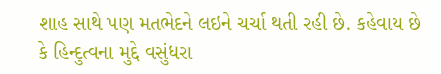શાહ સાથે પણ મતભેદને લઇને ચર્ચા થતી રહી છે. કહેવાય છે કે હિન્દુત્વના મુદ્દે વસુંધરા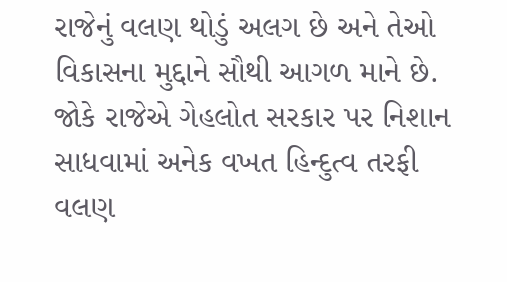રાજેનું વલણ થોડું અલગ છે અને તેઓ વિકાસના મુદ્દાને સૌથી આગળ માને છે. જોકે રાજેએ ગેહલોત સરકાર પર નિશાન સાધવામાં અનેક વખત હિન્દુત્વ તરફી વલણ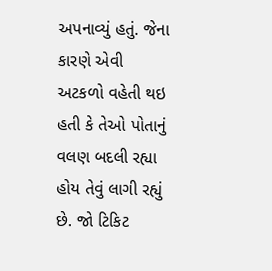અપનાવ્યું હતું. જેના કારણે એવી અટકળો વહેતી થઇ હતી કે તેઓ પોતાનું વલણ બદલી રહ્યા હોય તેવું લાગી રહ્યું છે. જો ટિકિટ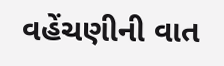વહેંચણીની વાત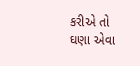કરીએ તો ઘણા એવા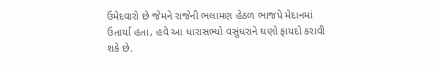ઉમેદવારો છે જેમને રાજેની ભલામણ હેઠળ ભાજપે મેદાનમાં ઉતાર્યા હતા, હવે આ ધારાસભ્યો વસુંધરાને ઘણો ફાયદો કરાવી શકે છે.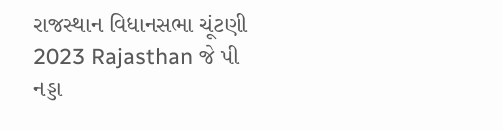રાજસ્થાન વિધાનસભા ચૂંટણી 2023 Rajasthan જે પી નડ્ડા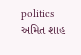politics અમિત શાહ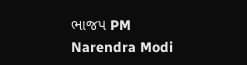ભાજપ PM Narendra Modi